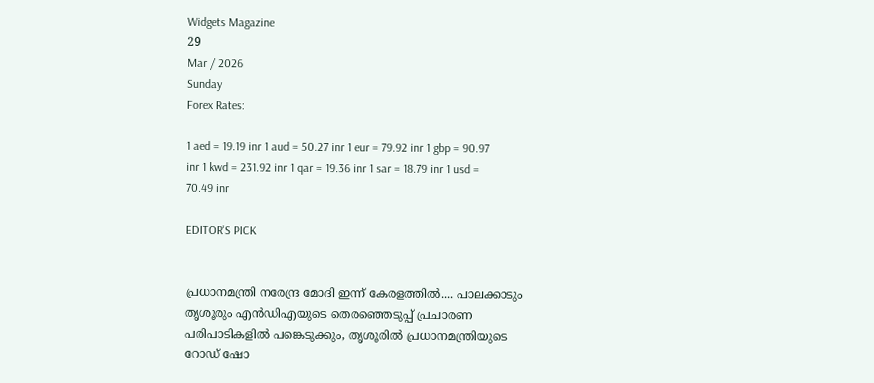Widgets Magazine
29
Mar / 2026
Sunday
Forex Rates:

1 aed = 19.19 inr 1 aud = 50.27 inr 1 eur = 79.92 inr 1 gbp = 90.97 inr 1 kwd = 231.92 inr 1 qar = 19.36 inr 1 sar = 18.79 inr 1 usd = 70.49 inr

EDITOR'S PICK


പ്രധാനമന്ത്രി നരേന്ദ്ര മോദി ഇന്ന് കേരളത്തിൽ.... പാലക്കാടും തൃശൂരും എൻഡിഎയുടെ തെരഞ്ഞെടുപ്പ് പ്രചാരണ പരിപാടികളിൽ പങ്കെടുക്കും, തൃശൂരിൽ പ്രധാനമന്ത്രിയുടെ റോഡ് ഷോ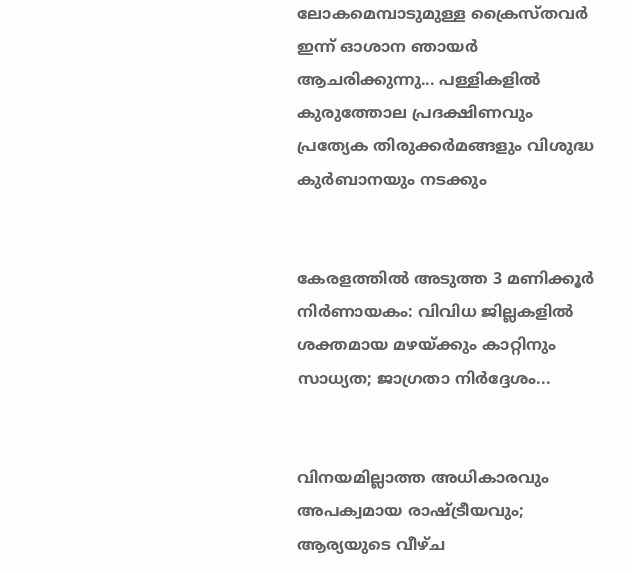ലോകമെമ്പാടുമുള്ള ക്രൈസ്തവർ ഇന്ന് ഓശാന ഞായർ ആചരിക്കുന്നു... പള്ളികളിൽ കുരുത്തോല പ്രദക്ഷിണവും പ്രത്യേക തിരുക്കർമങ്ങളും വിശുദ്ധ കുർബാനയും നടക്കും


കേരളത്തിൽ അടുത്ത 3 മണിക്കൂർ നിർണായകം: വിവിധ ജില്ലകളിൽ ശക്തമായ മഴയ്ക്കും കാറ്റിനും സാധ്യത; ജാഗ്രതാ നിർദ്ദേശം...


വിനയമില്ലാത്ത അധികാരവും അപക്വമായ രാഷ്ട്രീയവും; ആര്യയുടെ വീഴ്ച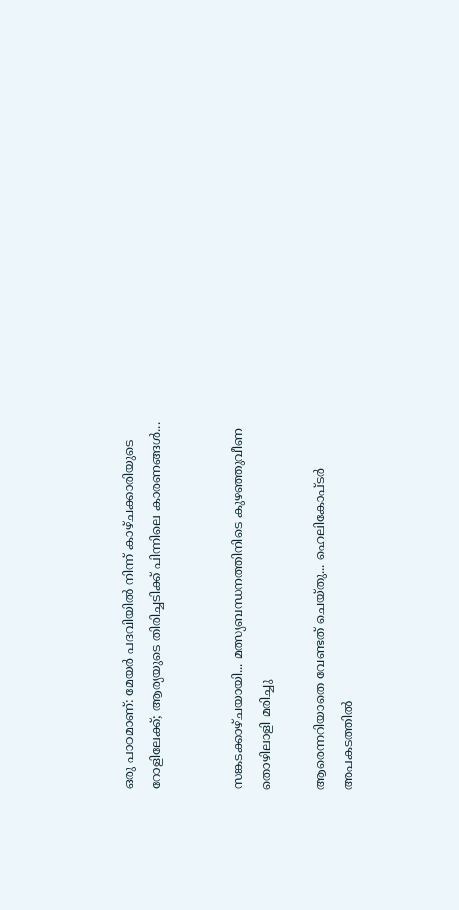ഒരു പാഠമാണ്: മേയർ പദവിയിൽ നിന്ന് കാഴ്ചക്കാരിയുടെ റോളിലേക്ക്; ആര്യയുടെ തിരിച്ചടിക്ക് പിന്നിലെ കാരണങ്ങൾ...


സങ്കടക്കാഴ്ചയായി... മത്സ്യബന്ധനത്തിനിടെ കുഴഞ്ഞുവീണ തൊഴിലാളി മരിച്ചു

ആരെന്നറിയാതെ വേണ്ടത് ചെയ്തു... ഹെലികോപ്ടര്‍ അപകടത്തില്‍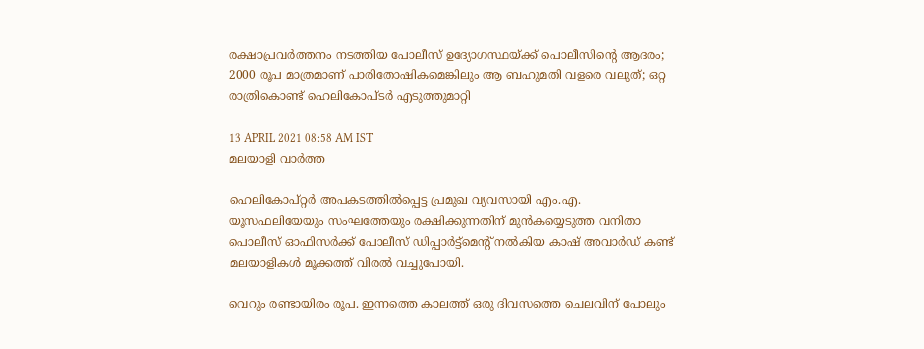രക്ഷാപ്രവര്‍ത്തനം നടത്തിയ പോലീസ് ഉദ്യോഗസ്ഥയ്ക്ക് പൊലീസിന്റെ ആദരം; 2000 രൂപ മാത്രമാണ് പാരിതോഷികമെങ്കിലും ആ ബഹുമതി വളരെ വലുത്; ഒറ്റ രാത്രികൊണ്ട് ഹെലികോപ്ടര്‍ എടുത്തുമാറ്റി

13 APRIL 2021 08:58 AM IST
മലയാളി വാര്‍ത്ത

ഹെലികോപ്റ്റര്‍ അപകടത്തില്‍പ്പെട്ട പ്രമുഖ വ്യവസായി എം.എ. യൂസഫലിയേയും സംഘത്തേയും രക്ഷിക്കുന്നതിന് മുന്‍കയ്യെടുത്ത വനിതാ പൊലീസ് ഓഫിസര്‍ക്ക് പോലീസ് ഡിപ്പാര്‍ട്ട്‌മെന്റ് നല്‍കിയ കാഷ് അവാര്‍ഡ് കണ്ട് മലയാളികള്‍ മൂക്കത്ത് വിരല്‍ വച്ചുപോയി.

വെറും രണ്ടായിരം രൂപ. ഇന്നത്തെ കാലത്ത് ഒരു ദിവസത്തെ ചെലവിന് പോലും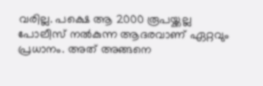വരില്ല. പക്ഷെ ആ 2000 രൂപയ്ക്കല്ല പോലീസ് നല്‍കുന്ന ആദരവാണ് ഏറ്റവും പ്രധാനം. അത് അങ്ങനെ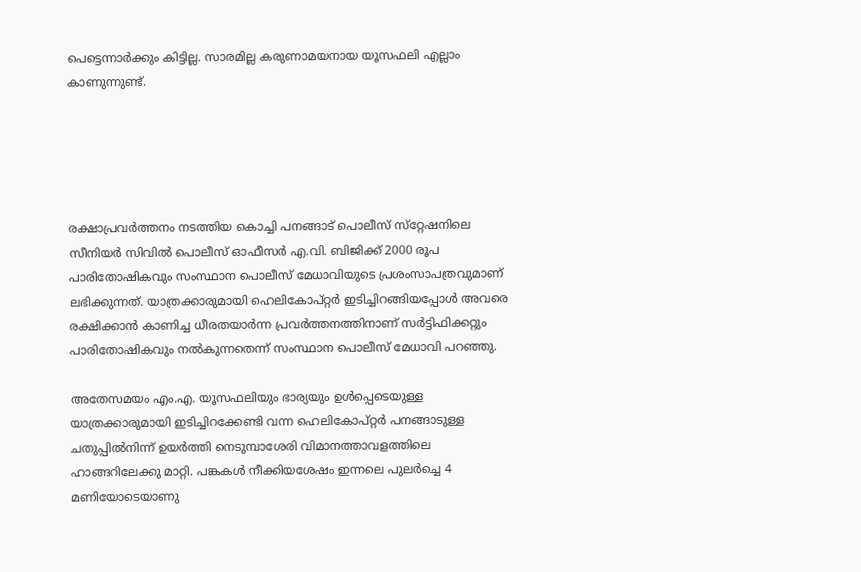പെട്ടെന്നാര്‍ക്കും കിട്ടില്ല. സാരമില്ല കരുണാമയനായ യൂസഫലി എല്ലാം കാണുന്നുണ്ട്.





രക്ഷാപ്രവര്‍ത്തനം നടത്തിയ കൊച്ചി പനങ്ങാട് പൊലീസ് സ്‌റ്റേഷനിലെ സീനിയര്‍ സിവില്‍ പൊലീസ് ഓഫീസര്‍ എ.വി. ബിജിക്ക് 2000 രൂപ പാരിതോഷികവും സംസ്ഥാന പൊലീസ് മേധാവിയുടെ പ്രശംസാപത്രവുമാണ് ലഭിക്കുന്നത്. യാത്രക്കാരുമായി ഹെലികോപ്റ്റര്‍ ഇടിച്ചിറങ്ങിയപ്പോള്‍ അവരെ രക്ഷിക്കാന്‍ കാണിച്ച ധീരതയാര്‍ന്ന പ്രവര്‍ത്തനത്തിനാണ് സര്‍ട്ടിഫിക്കറ്റും പാരിതോഷികവും നല്‍കുന്നതെന്ന് സംസ്ഥാന പൊലീസ് മേധാവി പറഞ്ഞു.

അതേസമയം എം.എ. യൂസഫലിയും ഭാര്യയും ഉള്‍പ്പെടെയുള്ള യാത്രക്കാരുമായി ഇടിച്ചിറക്കേണ്ടി വന്ന ഹെലികോപ്റ്റര്‍ പനങ്ങാടുള്ള ചതുപ്പില്‍നിന്ന് ഉയര്‍ത്തി നെടുമ്പാശേരി വിമാനത്താവളത്തിലെ ഹാങ്ങറിലേക്കു മാറ്റി. പങ്കകള്‍ നീക്കിയശേഷം ഇന്നലെ പുലര്‍ച്ചെ 4 മണിയോടെയാണു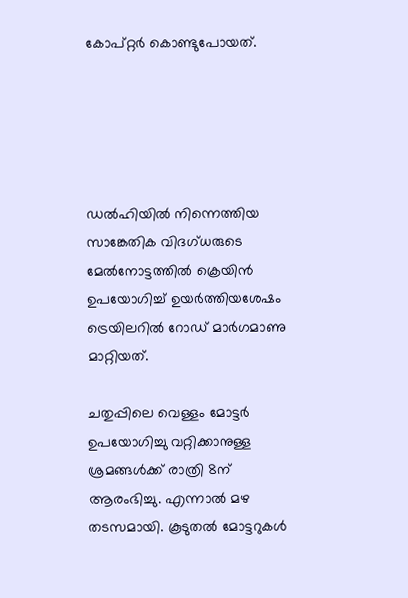കോപ്റ്റര്‍ കൊണ്ടുപോയത്.





ഡല്‍ഹിയില്‍ നിന്നെത്തിയ സാങ്കേതിക വിദഗ്ധരുടെ മേല്‍നോട്ടത്തില്‍ ക്രെയിന്‍ ഉപയോഗിച്ച് ഉയര്‍ത്തിയശേഷം ട്രെയിലറില്‍ റോഡ് മാര്‍ഗമാണു മാറ്റിയത്.

ചതുപ്പിലെ വെള്ളം മോട്ടര്‍ ഉപയോഗിച്ചു വറ്റിക്കാനുള്ള ശ്രമങ്ങള്‍ക്ക് രാത്രി 8ന് ആരംഭിച്ചു. എന്നാല്‍ മഴ തടസമായി. കൂടുതല്‍ മോട്ടറുകള്‍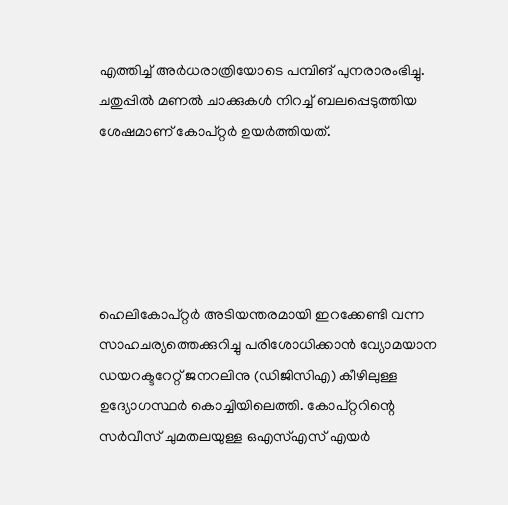എത്തിച്ച് അര്‍ധരാത്രിയോടെ പമ്പിങ് പുനരാരംഭിച്ചു. ചതുപ്പില്‍ മണല്‍ ചാക്കുകള്‍ നിറച്ച് ബലപ്പെടുത്തിയ ശേഷമാണ് കോപ്റ്റര്‍ ഉയര്‍ത്തിയത്.





ഹെലികോപ്റ്റര്‍ അടിയന്തരമായി ഇറക്കേണ്ടി വന്ന സാഹചര്യത്തെക്കുറിച്ചു പരിശോധിക്കാന്‍ വ്യോമയാന ഡയറക്ടറേറ്റ് ജനറലിനു (ഡിജിസിഎ) കീഴിലുള്ള ഉദ്യോഗസ്ഥര്‍ കൊച്ചിയിലെത്തി. കോപ്റ്ററിന്റെ സര്‍വീസ് ചുമതലയുള്ള ഒഎസ്എസ് എയര്‍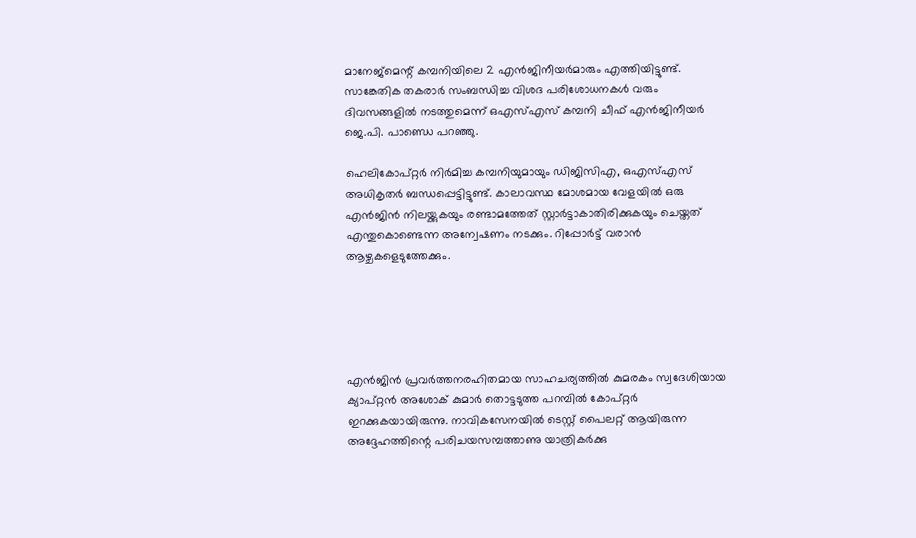മാനേജ്‌മെന്റ് കമ്പനിയിലെ 2 എന്‍ജിനീയര്‍മാരും എത്തിയിട്ടുണ്ട്. സാങ്കേതിക തകരാര്‍ സംബന്ധിച്ച വിശദ പരിശോധനകള്‍ വരും ദിവസങ്ങളില്‍ നടത്തുമെന്ന് ഒഎസ്എസ് കമ്പനി ചീഫ് എന്‍ജിനീയര്‍ ജെ.പി. പാണ്ഡെ പറഞ്ഞു.

ഹെലികോപ്റ്റര്‍ നിര്‍മിച്ച കമ്പനിയുമായും ഡിജിസിഎ, ഒഎസ്എസ് അധികൃതര്‍ ബന്ധപ്പെട്ടിട്ടുണ്ട്. കാലാവസ്ഥ മോശമായ വേളയില്‍ ഒരു എന്‍ജിന്‍ നിലയ്ക്കുകയും രണ്ടാമത്തേത് സ്റ്റാര്‍ട്ടാകാതിരിക്കുകയും ചെയ്തത് എന്തുകൊണ്ടെന്ന അന്വേഷണം നടക്കും. റിപ്പോര്‍ട്ട് വരാന്‍ ആഴ്ചകളെടുത്തേക്കും.





എന്‍ജിന്‍ പ്രവര്‍ത്തനരഹിതമായ സാഹചര്യത്തില്‍ കുമരകം സ്വദേശിയായ ക്യാപ്റ്റന്‍ അശോക് കുമാര്‍ തൊട്ടടുത്ത പറമ്പില്‍ കോപ്റ്റര്‍ ഇറക്കുകയായിരുന്നു. നാവികസേനയില്‍ ടെസ്റ്റ് പൈലറ്റ് ആയിരുന്ന അദ്ദേഹത്തിന്റെ പരിചയസമ്പത്താണു യാത്രികര്‍ക്കു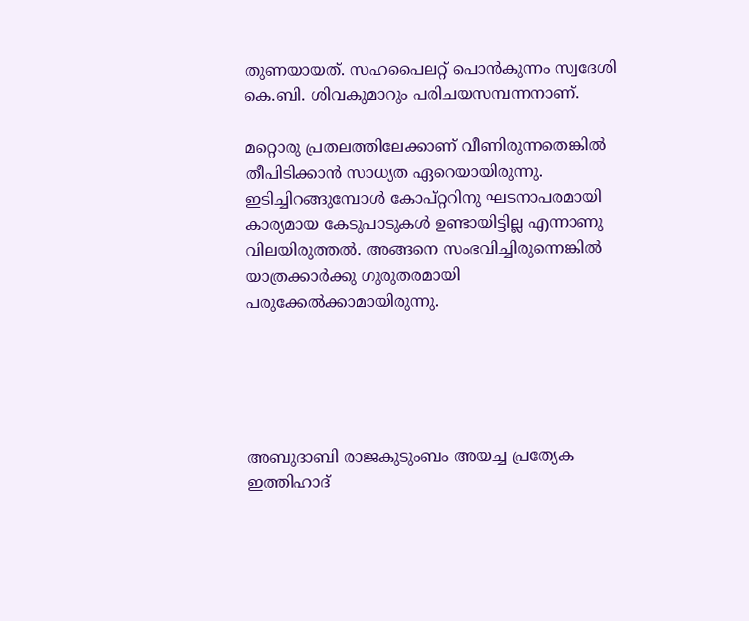തുണയായത്. സഹപൈലറ്റ് പൊന്‍കുന്നം സ്വദേശി കെ.ബി. ശിവകുമാറും പരിചയസമ്പന്നനാണ്.

മറ്റൊരു പ്രതലത്തിലേക്കാണ് വീണിരുന്നതെങ്കില്‍ തീപിടിക്കാന്‍ സാധ്യത ഏറെയായിരുന്നു. ഇടിച്ചിറങ്ങുമ്പോള്‍ കോപ്റ്ററിനു ഘടനാപരമായി കാര്യമായ കേടുപാടുകള്‍ ഉണ്ടായിട്ടില്ല എന്നാണു വിലയിരുത്തല്‍. അങ്ങനെ സംഭവിച്ചിരുന്നെങ്കില്‍ യാത്രക്കാര്‍ക്കു ഗുരുതരമായി പരുക്കേല്‍ക്കാമായിരുന്നു.





അബുദാബി രാജകുടുംബം അയച്ച പ്രത്യേക ഇത്തിഹാദ്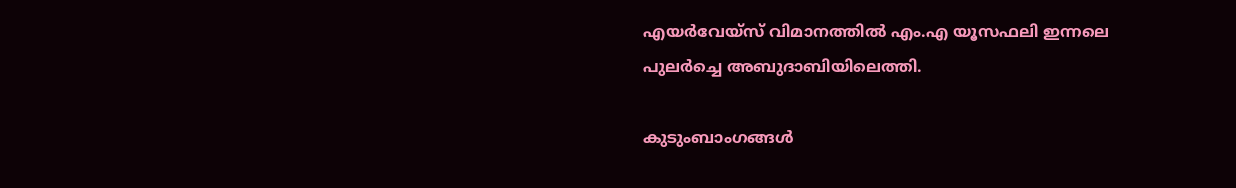എയര്‍വേയ്‌സ് വിമാനത്തില്‍ എം.എ യൂസഫലി ഇന്നലെ പുലര്‍ച്ചെ അബുദാബിയിലെത്തി.

കുടുംബാംഗങ്ങള്‍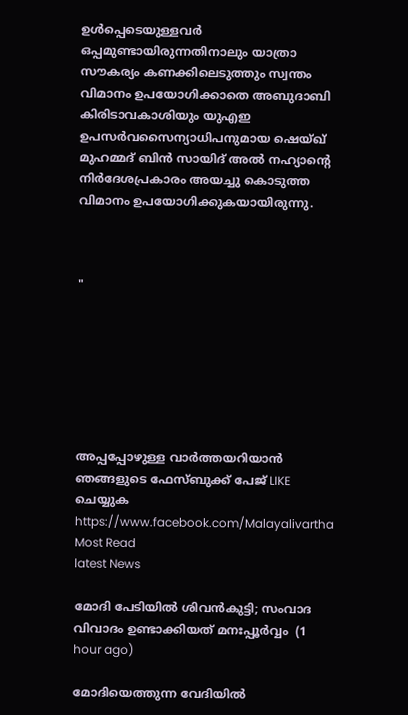ഉള്‍പ്പെടെയുള്ളവര്‍ ഒപ്പമുണ്ടായിരുന്നതിനാലും യാത്രാ സൗകര്യം കണക്കിലെടുത്തും സ്വന്തം വിമാനം ഉപയോഗിക്കാതെ അബുദാബി കിരിടാവകാശിയും യുഎഇ ഉപസര്‍വസൈന്യാധിപനുമായ ഷെയ്ഖ് മുഹമ്മദ് ബിന്‍ സായിദ് അല്‍ നഹ്യാന്റെ നിര്‍ദേശപ്രകാരം അയച്ചു കൊടുത്ത വിമാനം ഉപയോഗിക്കുകയായിരുന്നു.



"







അപ്പപ്പോഴുള്ള വാര്‍ത്തയറിയാന്‍ ഞങ്ങളുടെ ഫേസ്‌ബുക്ക്‌ പേജ് LIKE ചെയ്യുക
https://www.facebook.com/Malayalivartha
Most Read
latest News

മോദി പേടിയിൽ ശിവൻകുട്ടി; സംവാദ വിവാദം ഉണ്ടാക്കിയത് മനഃപ്പൂർവ്വം  (1 hour ago)

മോദിയെത്തുന്ന വേദിയിൽ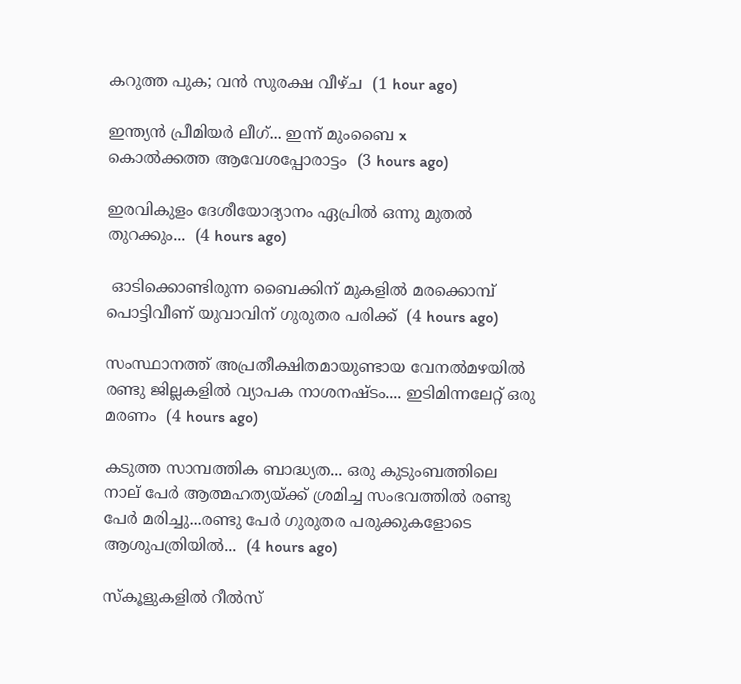കറുത്ത പുക; വൻ സുരക്ഷ വീഴ്ച  (1 hour ago)

ഇന്ത്യൻ പ്രീമിയർ ലീഗ്... ഇന്ന് മുംബൈ x
കൊൽക്കത്ത ആവേശപ്പോരാട്ടം  (3 hours ago)

ഇരവികുളം ദേശീയോദ്യാനം ഏപ്രിൽ ഒന്നു മുതൽ തുറക്കും...  (4 hours ago)

 ഓടിക്കൊണ്ടിരുന്ന ബൈക്കിന് മുകളില്‍ മരക്കൊമ്പ് പൊട്ടിവീണ് യുവാവിന് ഗുരുതര പരിക്ക്  (4 hours ago)

സംസ്ഥാനത്ത് അപ്രതീക്ഷിതമായുണ്ടായ വേനൽമഴയിൽ രണ്ടു ജില്ലകളിൽ വ്യാപക നാശനഷ്ടം.... ഇടിമിന്നലേറ്റ് ഒരു മരണം  (4 hours ago)

കടുത്ത സാമ്പത്തിക ബാദ്ധ്യത... ഒരു കുടുംബത്തിലെ നാല് പേർ ആത്മഹത്യയ്ക്ക് ശ്രമിച്ച സംഭവത്തിൽ രണ്ടു പേർ മരിച്ചു...രണ്ടു പേർ ഗുരുതര പരുക്കുകളോടെ ആശുപത്രിയിൽ...  (4 hours ago)

സ്‌കൂളുകളിൽ റീൽസ്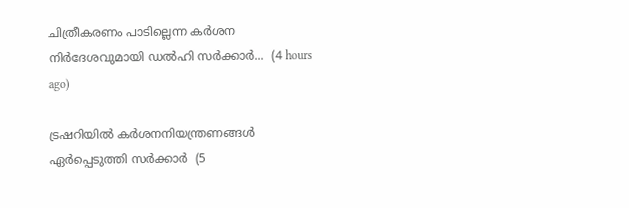ചിത്രീകരണം പാടില്ലെന്ന കർശന നിർദേശവുമായി ഡൽഹി സർക്കാർ...  (4 hours ago)

ട്രഷറിയിൽ കർശനനിയന്ത്രണങ്ങൾ ഏർപ്പെടുത്തി സർക്കാർ  (5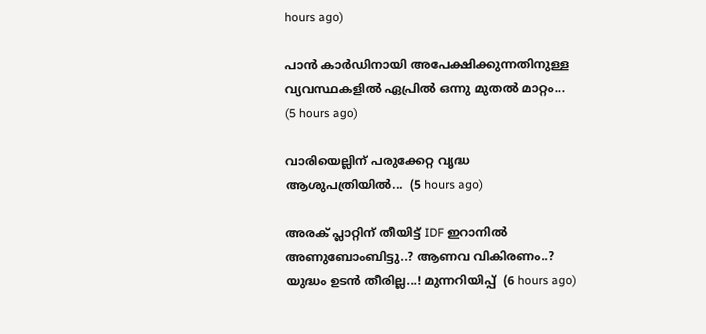hours ago)

പാൻ കാർഡിനായി അപേക്ഷിക്കുന്നതിനുള്ള വ്യവസ്ഥകളിൽ ഏപ്രിൽ ഒന്നു മുതൽ മാറ്റം...  (5 hours ago)

വാരിയെല്ലിന് പരുക്കേറ്റ വൃദ്ധ ആശുപത്രിയിൽ...  (5 hours ago)

അരക് പ്ലാറ്റിന് തീയിട്ട് IDF ഇറാനിൽ അണുബോംബിട്ടു..? ആണവ വികിരണം..? യുദ്ധം ഉടൻ തീരില്ല...! മുന്നറിയിപ്പ്  (6 hours ago)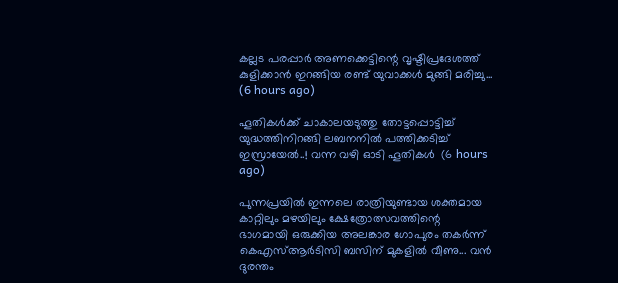കല്ലട പരപ്പാർ അണക്കെട്ടിന്റെ വൃഷ്ടിപ്രദേശത്ത് കുളിക്കാൻ ഇറങ്ങിയ രണ്ട് യുവാക്കൾ മുങ്ങി മരിച്ചു...  (6 hours ago)

ഹൂതികൾക്ക് ചാകാലയടുത്തു തോട്ടപ്പൊട്ടിച്ച് യുദ്ധത്തിനിറങ്ങി ലബനനിൽ പത്തിക്കടിച്ച് ഇസ്രായേൽ..! വന്ന വഴി ഓടി ഹൂതികൾ  (6 hours ago)

പുന്നപ്രയിൽ ഇന്നലെ രാത്രിയുണ്ടായ ശക്തമായ കാറ്റിലും മഴയിലും ക്ഷേത്രോത്സവത്തിന്റെ ഭാഗമായി ഒരുക്കിയ അലങ്കാര ഗോപുരം തകർന്ന് കെഎസ്ആർടിസി ബസിന് മുകളിൽ വീണു... വൻ ദുരന്തം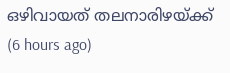ഒഴിവായത് തലനാരിഴയ്ക്ക്  (6 hours ago)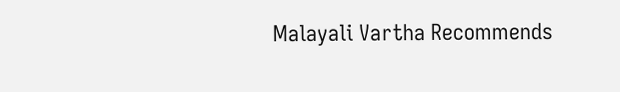Malayali Vartha Recommends